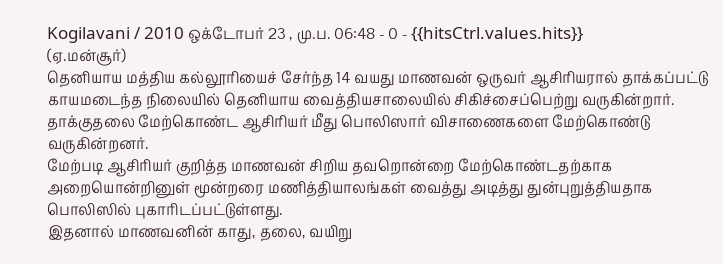Kogilavani / 2010 ஒக்டோபர் 23 , மு.ப. 06:48 - 0 - {{hitsCtrl.values.hits}}
(ஏ.மன்சூர்)
தெனியாய மத்திய கல்லூரியைச் சேர்ந்த 14 வயது மாணவன் ஒருவர் ஆசிரியரால் தாக்கப்பட்டு காயமடைந்த நிலையில் தெனியாய வைத்தியசாலையில் சிகிச்சைப்பெற்று வருகின்றார்.
தாக்குதலை மேற்கொண்ட ஆசிரியர் மீது பொலிஸார் விசாணைகளை மேற்கொண்டு வருகின்றனர்.
மேற்படி ஆசிரியர் குறித்த மாணவன் சிறிய தவறொன்றை மேற்கொண்டதற்காக அறையொன்றினுள் மூன்றரை மணித்தியாலங்கள் வைத்து அடித்து துன்புறுத்தியதாக பொலிஸில் புகாரிடப்பட்டுள்ளது.
இதனால் மாணவனின் காது, தலை, வயிறு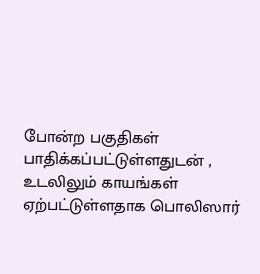போன்ற பகுதிகள் பாதிக்கப்பட்டுள்ளதுடன் , உடலிலும் காயங்கள் ஏற்பட்டுள்ளதாக பொலிஸார்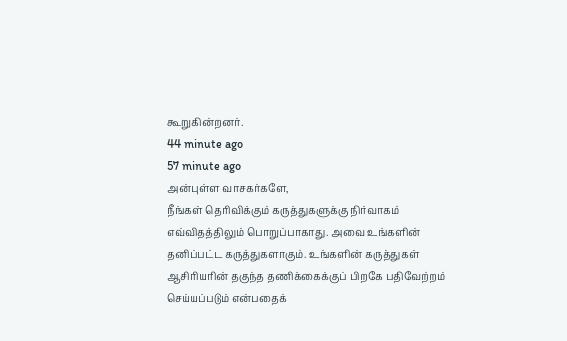கூறுகின்றனர்.
44 minute ago
57 minute ago
அன்புள்ள வாசகர்களே,
நீங்கள் தெரிவிக்கும் கருத்துகளுக்கு நிர்வாகம் எவ்விதத்திலும் பொறுப்பாகாது. அவை உங்களின் தனிப்பட்ட கருத்துகளாகும். உங்களின் கருத்துகள் ஆசிரியரின் தகுந்த தணிக்கைக்குப் பிறகே பதிவேற்றம் செய்யப்படும் என்பதைக்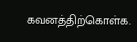கவனத்திற்கொள்க.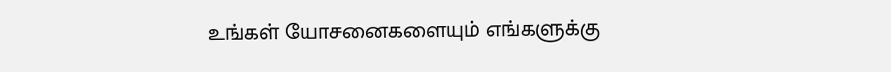உங்கள் யோசனைகளையும் எங்களுக்கு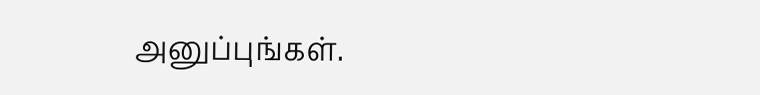அனுப்புங்கள்.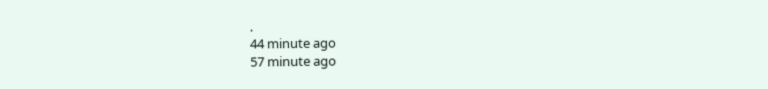.
44 minute ago
57 minute ago